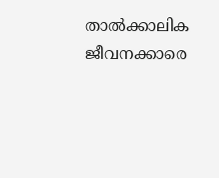താല്‍ക്കാലിക ജീവനക്കാരെ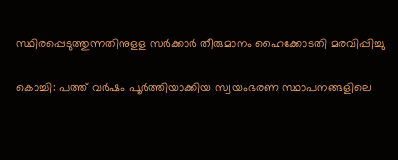സ്ഥിരപ്പെടുത്തുന്നതിനുള‌ള സര്‍ക്കാര്‍‌ തീരുമാനം ഹൈക്കോടതി മരവിപ്പിച്ചു

കൊച്ചി: പത്ത് വര്‍ഷം പൂര്‍ത്തിയാക്കിയ സ്വയംഭരണ സ്ഥാപനങ്ങളിലെ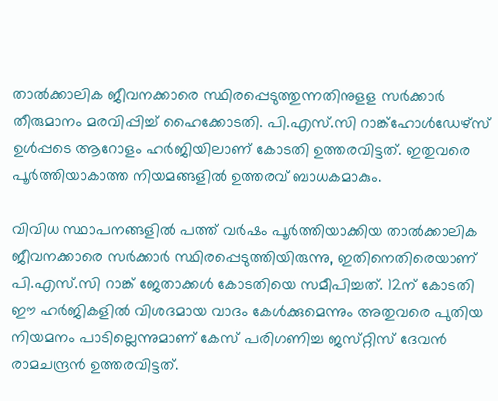താല്‍ക്കാലിക ജീവനക്കാരെ സ്ഥിരപ്പെടുത്തുന്നതിനുള‌ള സര്‍ക്കാര്‍‌ തീരുമാനം മരവിപ്പിച്ച്‌ ഹൈക്കോടതി. പി.എസ്.സി റാങ്ക്‌ഹോള്‍ഡേഴ്‌സ് ഉള്‍പ്പടെ ആറോളം ഹര്‍ജിയിലാണ് കോടതി ഉത്തരവിട്ടത്. ഇതുവരെ പൂര്‍ത്തിയാകാത്ത നിയമങ്ങളില്‍ ഉത്തരവ് ബാധകമാകും.

വിവിധ സ്ഥാപനങ്ങളില്‍ പത്ത് വര്‍ഷം പൂര്‍ത്തിയാക്കിയ താല്‍ക്കാലിക ജീവനക്കാരെ സര്‍ക്കാര്‍ സ്ഥിരപ്പെടുത്തിയിരുന്നു, ഇതിനെതിരെയാണ് പി.എസ്.സി റാങ്ക് ജേതാക്കള്‍ കോടതിയെ സമീപിച്ചത്. 12ന് കോടതി ഈ ഹര്‍ജികളില്‍ വിശദമായ വാദം കേള്‍ക്കുമെന്നും അതുവരെ പുതിയ നിയമനം പാടില്ലെന്നുമാണ് കേസ് പരിഗണിച്ച ജസ്‌റ്റിസ് ദേവന്‍ രാമചന്ദ്രന്‍ ഉത്തരവിട്ടത്.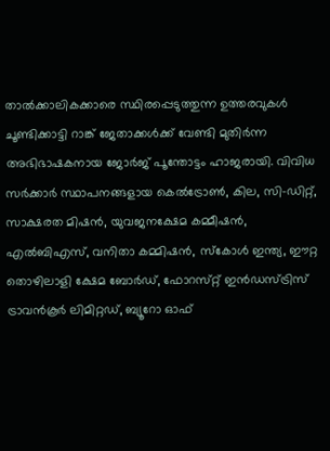താല്‍ക്കാലികക്കാരെ സ്ഥിരപ്പെടുത്തുന്ന ഉത്തരവുകള്‍ ചൂണ്ടിക്കാട്ടി റാങ്ക് ജേതാക്കള്‍ക്ക് വേണ്ടി മുതിര്‍ന്ന അഭിഭാഷകനായ ജോര്‍ജ് പൂന്തോട്ടം ഹാജരായി. വിവിധ സര്‍ക്കാര്‍ സ്ഥാപനങ്ങളായ കെല്‍ട്രോണ്‍, കില, സി-ഡി‌റ്റ്, സാക്ഷരത മിഷന്‍, യുവജനക്ഷേമ കമ്മീഷന്‍, എല്‍ബിഎസ്, വനിതാ കമ്മിഷന്‍, സ്‌കോള്‍ ഇന്ത്യ, ഈ‌റ്റ തൊഴിലാളി ക്ഷേമ ബോര്‍ഡ്, ഫോറസ്‌റ്റ് ഇന്‍ഡസ്‌ട്രിസ് ട്രാവന്‍കൂര്‍ ലിമി‌റ്റഡ്, ബ്യൂറോ ഓഫ്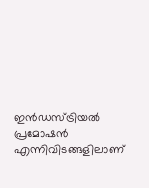ഇന്‍ഡസ്‌ട്രിയല്‍ പ്രമോഷന്‍ എന്നിവിടങ്ങളിലാണ്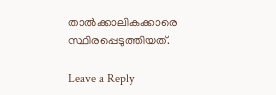താല്‍ക്കാലികക്കാരെ സ്ഥിരപ്പെടുത്തിയത്.

Leave a Reply